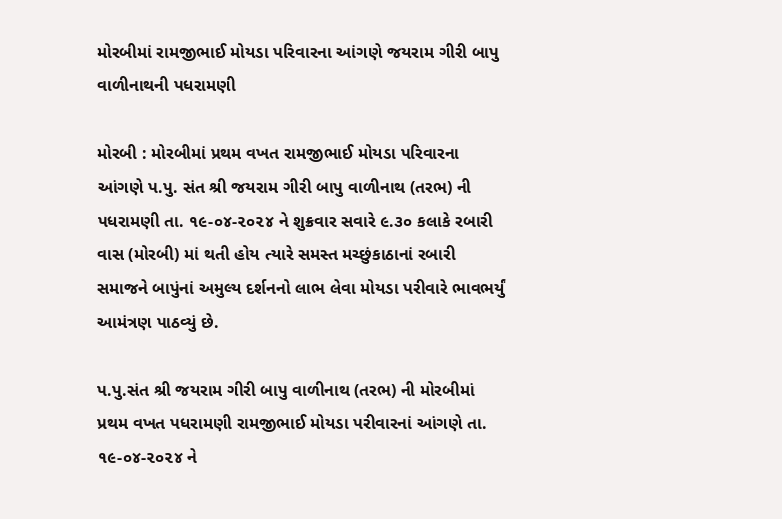મોરબીમાં રામજીભાઈ મોયડા પરિવારના આંગણે જયરામ ગીરી બાપુ વાળીનાથની પધરામણી

મોરબી : મોરબીમાં પ્રથમ વખત રામજીભાઈ મોયડા પરિવારના આંગણે પ.પુ. સંત શ્રી જયરામ ગીરી બાપુ વાળીનાથ (તરભ) ની પધરામણી તા. ૧૯-૦૪-૨૦૨૪ ને શુક્રવાર સવારે ૯.૩૦ કલાકે રબારી વાસ (મોરબી) માં થતી હોય ત્યારે સમસ્ત મચ્છુંકાઠાનાં રબારી સમાજને બાપુંનાં અમુલ્ય દર્શનનો લાભ લેવા મોયડા પરીવારે ભાવભર્યું આમંત્રણ પાઠવ્યું છે.

પ.પુ.સંત શ્રી જયરામ ગીરી બાપુ વાળીનાથ (તરભ) ની મોરબીમાં પ્રથમ વખત પધરામણી રામજીભાઈ મોયડા પરીવારનાં આંગણે તા. ૧૯-૦૪-૨૦૨૪ ને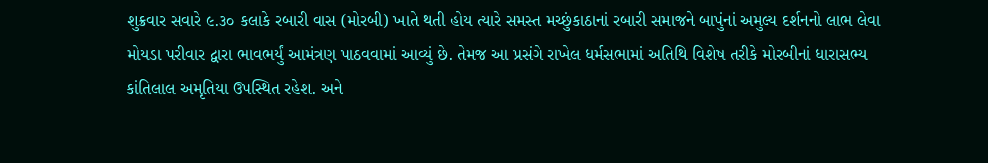શુક્રવાર સવારે ૯.૩૦ કલાકે રબારી વાસ (મોરબી) ખાતે થતી હોય ત્યારે સમસ્ત મચ્છુંકાઠાનાં રબારી સમાજને બાપુંનાં અમુલ્ય દર્શનનો લાભ લેવા મોયડા પરીવાર દ્વારા ભાવભર્યું આમંત્રણ પાઠવવામાં આવ્યું છે. તેમજ આ પ્રસંગે રાખેલ ધર્મસભામાં અતિથિ વિશેષ તરીકે મોરબીનાં ધારાસભ્ય કાંતિલાલ અમૃતિયા ઉપસ્થિત રહેશ. અને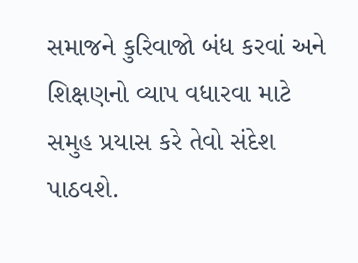સમાજને કુરિવાજો બંધ કરવાં અને શિક્ષણનો વ્યાપ વધારવા માટે સમુહ પ્રયાસ કરે તેવો સંદેશ પાઠવશે.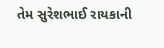તેમ સુરેશભાઈ રાયકાની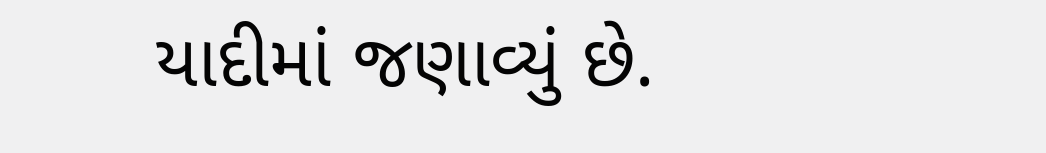યાદીમાં જણાવ્યું છે.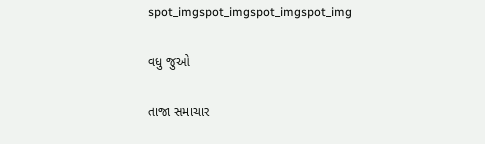spot_imgspot_imgspot_imgspot_img

વધુ જુઓ

તાજા સમાચાર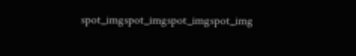spot_imgspot_imgspot_imgspot_img